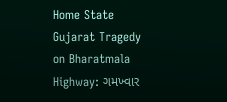Home State Gujarat Tragedy on Bharatmala Highway: ગમખ્વાર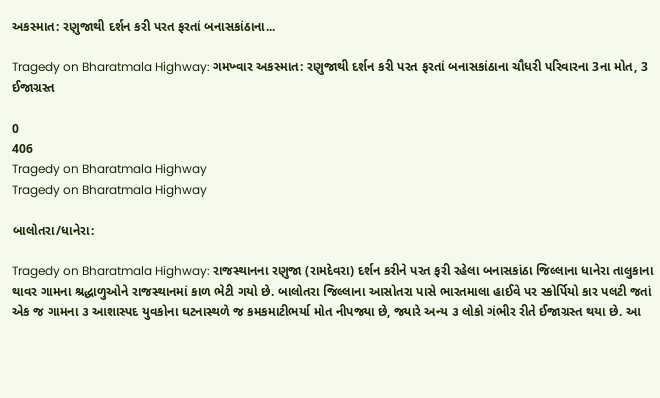અકસ્માત: રણુજાથી દર્શન કરી પરત ફરતાં બનાસકાંઠાના...

Tragedy on Bharatmala Highway: ગમખ્વાર અકસ્માત: રણુજાથી દર્શન કરી પરત ફરતાં બનાસકાંઠાના ચૌધરી પરિવારના 3ના મોત, 3 ઈજાગ્રસ્ત

0
406
Tragedy on Bharatmala Highway
Tragedy on Bharatmala Highway

બાલોતરા/ધાનેરા:

Tragedy on Bharatmala Highway: રાજસ્થાનના રણુજા (રામદેવરા) દર્શન કરીને પરત ફરી રહેલા બનાસકાંઠા જિલ્લાના ધાનેરા તાલુકાના થાવર ગામના શ્રદ્ધાળુઓને રાજસ્થાનમાં કાળ ભેટી ગયો છે. બાલોતરા જિલ્લાના આસોતરા પાસે ભારતમાલા હાઈવે પર સ્કોર્પિયો કાર પલટી જતાં એક જ ગામના ૩ આશાસ્પદ યુવકોના ઘટનાસ્થળે જ કમકમાટીભર્યા મોત નીપજ્યા છે, જ્યારે અન્ય ૩ લોકો ગંભીર રીતે ઈજાગ્રસ્ત થયા છે. આ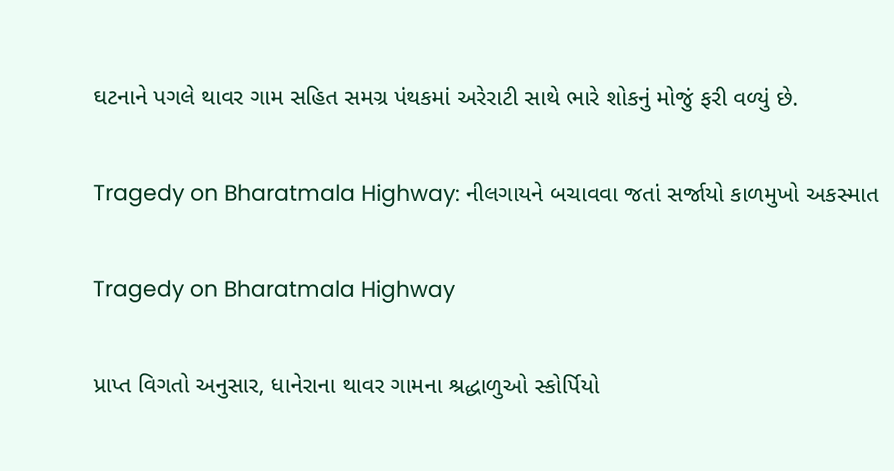ઘટનાને પગલે થાવર ગામ સહિત સમગ્ર પંથકમાં અરેરાટી સાથે ભારે શોકનું મોજું ફરી વળ્યું છે.

Tragedy on Bharatmala Highway: નીલગાયને બચાવવા જતાં સર્જાયો કાળમુખો અકસ્માત

Tragedy on Bharatmala Highway

પ્રાપ્ત વિગતો અનુસાર, ધાનેરાના થાવર ગામના શ્રદ્ધાળુઓ સ્કોર્પિયો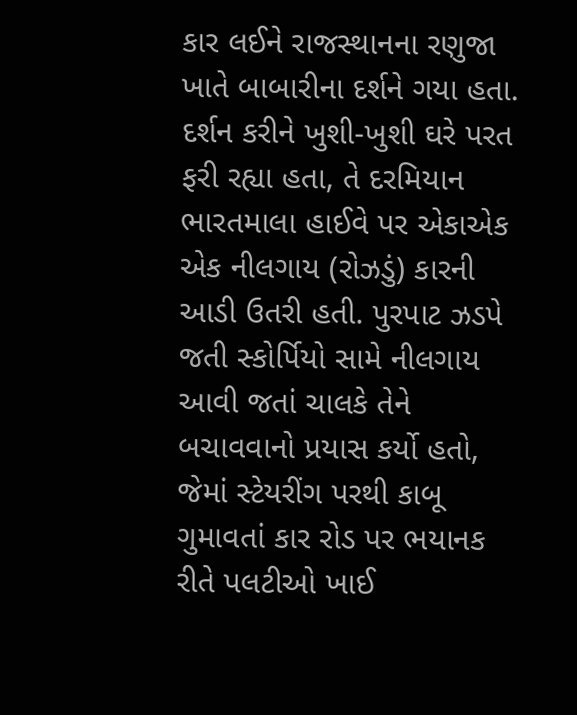કાર લઈને રાજસ્થાનના રણુજા ખાતે બાબારીના દર્શને ગયા હતા. દર્શન કરીને ખુશી-ખુશી ઘરે પરત ફરી રહ્યા હતા, તે દરમિયાન ભારતમાલા હાઈવે પર એકાએક એક નીલગાય (રોઝડું) કારની આડી ઉતરી હતી. પુરપાટ ઝડપે જતી સ્કોર્પિયો સામે નીલગાય આવી જતાં ચાલકે તેને બચાવવાનો પ્રયાસ કર્યો હતો, જેમાં સ્ટેયરીંગ પરથી કાબૂ ગુમાવતાં કાર રોડ પર ભયાનક રીતે પલટીઓ ખાઈ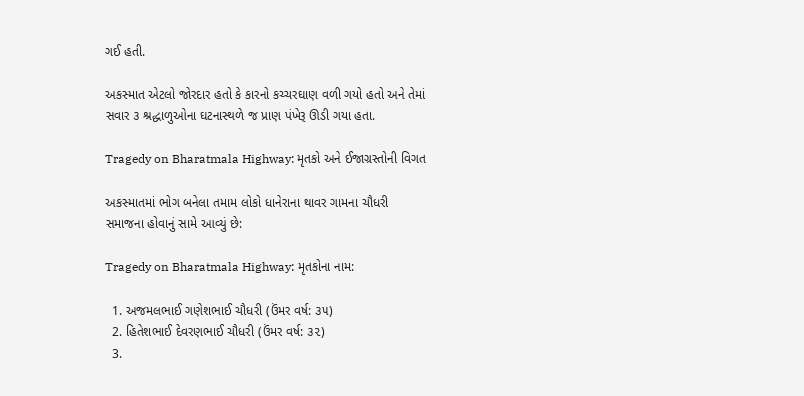ગઈ હતી.

અકસ્માત એટલો જોરદાર હતો કે કારનો કચ્ચરઘાણ વળી ગયો હતો અને તેમાં સવાર ૩ શ્રદ્ધાળુઓના ઘટનાસ્થળે જ પ્રાણ પંખેરૂ ઊડી ગયા હતા.

Tragedy on Bharatmala Highway: મૃતકો અને ઈજાગ્રસ્તોની વિગત

અકસ્માતમાં ભોગ બનેલા તમામ લોકો ધાનેરાના થાવર ગામના ચૌધરી સમાજના હોવાનું સામે આવ્યું છે:

Tragedy on Bharatmala Highway: મૃતકોના નામ:

  1. અજમલભાઈ ગણેશભાઈ ચૌધરી (ઉંમર વર્ષ: ૩૫)
  2. હિતેશભાઈ દેવરણભાઈ ચૌધરી (ઉંમર વર્ષ: ૩૨)
  3.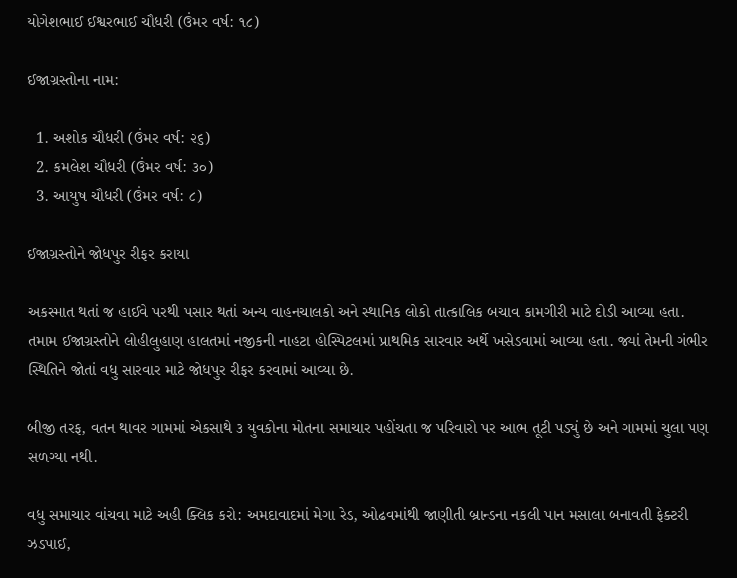યોગેશભાઈ ઈશ્વરભાઈ ચૌધરી (ઉંમર વર્ષ: ૧૮)

ઈજાગ્રસ્તોના નામ:

  1. અશોક ચૌધરી (ઉંમર વર્ષ: ૨૬)
  2. કમલેશ ચૌધરી (ઉંમર વર્ષ: ૩૦)
  3. આયુષ ચૌધરી (ઉંમર વર્ષ: ૮)

ઈજાગ્રસ્તોને જોધપુર રીફર કરાયા

અકસ્માત થતાં જ હાઈવે પરથી પસાર થતાં અન્ય વાહનચાલકો અને સ્થાનિક લોકો તાત્કાલિક બચાવ કામગીરી માટે દોડી આવ્યા હતા. તમામ ઈજાગ્રસ્તોને લોહીલુહાણ હાલતમાં નજીકની નાહટા હોસ્પિટલમાં પ્રાથમિક સારવાર અર્થે ખસેડવામાં આવ્યા હતા. જ્યાં તેમની ગંભીર સ્થિતિને જોતાં વધુ સારવાર માટે જોધપુર રીફર કરવામાં આવ્યા છે.

બીજી તરફ, વતન થાવર ગામમાં એકસાથે ૩ યુવકોના મોતના સમાચાર પહોંચતા જ પરિવારો પર આભ તૂટી પડ્યું છે અને ગામમાં ચુલા પણ સળગ્યા નથી.

વધુ સમાચાર વાંચવા માટે અહી ક્લિક કરો: અમદાવાદમાં મેગા રેડ, ઓઢવમાંથી જાણીતી બ્રાન્ડના નકલી પાન મસાલા બનાવતી ફેક્ટરી ઝડપાઈ,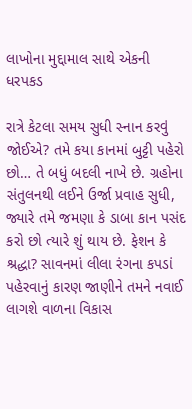લાખોના મુદ્દામાલ સાથે એકની ધરપકડ

રાત્રે કેટલા સમય સુધી સ્નાન કરવું જોઈએ? તમે કયા કાનમાં બુટ્ટી પહેરો છો… તે બધું બદલી નાખે છે. ગ્રહોના સંતુલનથી લઈને ઉર્જા પ્રવાહ સુધી, જ્યારે તમે જમણા કે ડાબા કાન પસંદ કરો છો ત્યારે શું થાય છે. ફેશન કે શ્રદ્ધા? સાવનમાં લીલા રંગના કપડાં પહેરવાનું કારણ જાણીને તમને નવાઈ લાગશે વાળના વિકાસ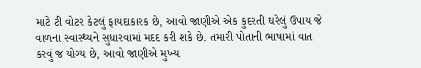માટે ટી વોટર કેટલું ફાયદાકારક છે, આવો જાણીએ એક કુદરતી ઘરેલું ઉપાય જે વાળના સ્વાસ્થ્યને સુધારવામાં મદદ કરી શકે છે. તમારી પોતાની ભાષામાં વાત કરવું જ યોગ્ય છે, આવો જાણીએ મુખ્ય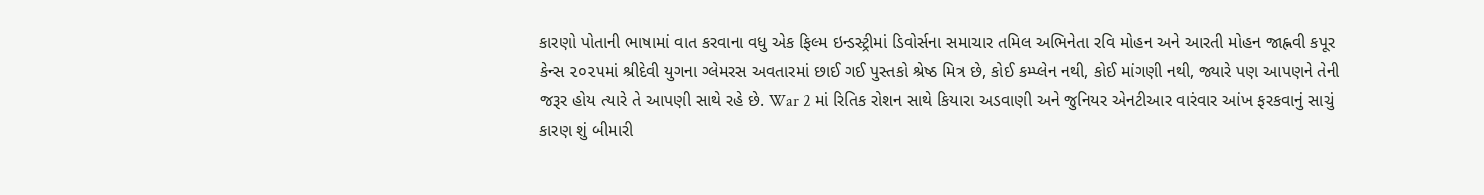કારણો પોતાની ભાષામાં વાત કરવાના વધુ એક ફિલ્મ ઇન્ડસ્ટ્રીમાં ડિવોર્સના સમાચાર તમિલ અભિનેતા રવિ મોહન અને આરતી મોહન જાહ્નવી કપૂર કેન્સ ૨૦૨૫માં શ્રીદેવી યુગના ગ્લેમરસ અવતારમાં છાઈ ગઈ પુસ્તકો શ્રેષ્ઠ મિત્ર છે, કોઈ કમ્પ્લેન નથી, કોઈ માંગણી નથી, જ્યારે પણ આપણને તેની જરૂર હોય ત્યારે તે આપણી સાથે રહે છે. War 2 માં રિતિક રોશન સાથે કિયારા અડવાણી અને જુનિયર એનટીઆર વારંવાર આંખ ફરકવાનું સાચું કારણ શું બીમારી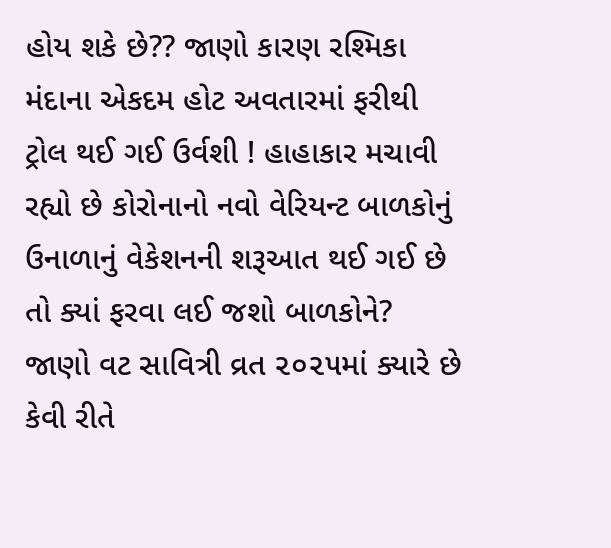હોય શકે છે?? જાણો કારણ રશ્મિકા મંદાના એકદમ હોટ અવતારમાં ફરીથી ટ્રોલ થઈ ગઈ ઉર્વશી ! હાહાકાર મચાવી રહ્યો છે કોરોનાનો નવો વેરિયન્ટ બાળકોનું ઉનાળાનું વેકેશનની શરૂઆત થઈ ગઈ છે તો ક્યાં ફરવા લઈ જશો બાળકોને? જાણો વટ સાવિત્રી વ્રત ૨૦૨૫માં ક્યારે છે કેવી રીતે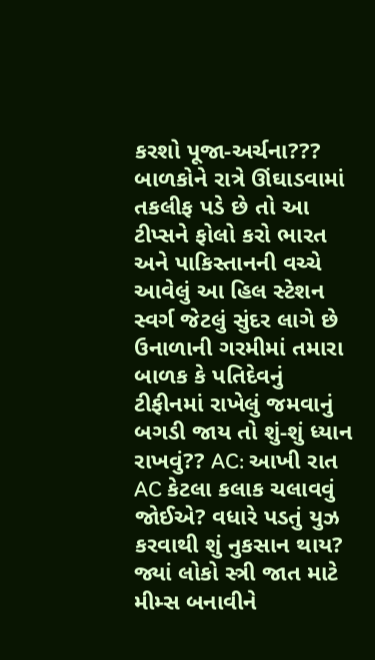કરશો પૂજા-અર્ચના??? બાળકોને રાત્રે ઊંઘાડવામાં તકલીફ પડે છે તો આ ટીપ્સને ફોલો કરો ભારત અને પાકિસ્તાનની વચ્ચે આવેલું આ હિલ સ્ટેશન સ્વર્ગ જેટલું સુંદર લાગે છે ઉનાળાની ગરમીમાં તમારા બાળક કે પતિદેવનું ટીફીનમાં રાખેલું જમવાનું બગડી જાય તો શું-શું ધ્યાન રાખવું?? AC: આખી રાત AC કેટલા કલાક ચલાવવું જોઈએ? વધારે પડતું યુઝ કરવાથી શું નુકસાન થાય? જ્યાં લોકો સ્ત્રી જાત માટે મીમ્સ બનાવીને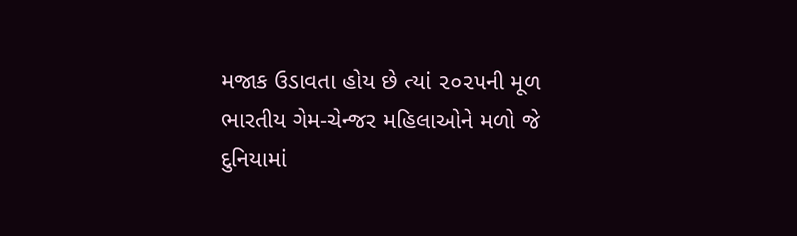મજાક ઉડાવતા હોય છે ત્યાં ૨૦૨૫ની મૂળ ભારતીય ગેમ-ચેન્જર મહિલાઓને મળો જે દુનિયામાં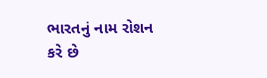ભારતનું નામ રોશન કરે છે